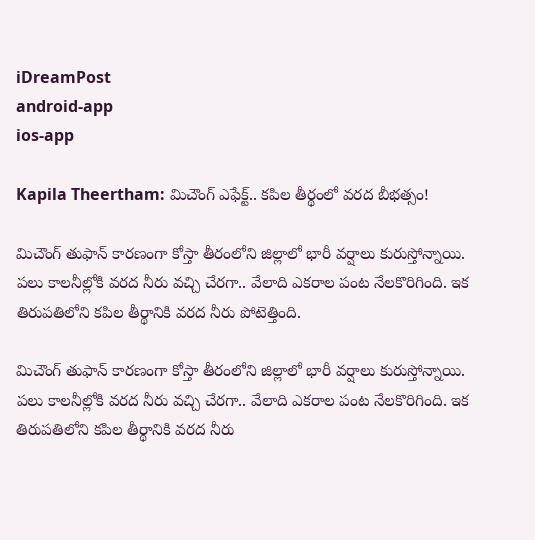iDreamPost
android-app
ios-app

Kapila Theertham: మిచౌంగ్ ఎఫేక్ట్.. కపిల తీర్థంలో వరద బీభత్సం!

మిచౌంగ్ తుఫాన్ కారణంగా కోస్తా తీరంలోని జిల్లాలో భారీ వర్షాలు కురుస్తోన్నాయి. పలు కాలనీల్లోకి వరద నీరు వచ్చి చేరగా.. వేలాది ఎకరాల పంట నేలకొరిగింది. ఇక తిరుపతిలోని కపిల తీర్థానికి వరద నీరు పోటెత్తింది.

మిచౌంగ్ తుఫాన్ కారణంగా కోస్తా తీరంలోని జిల్లాలో భారీ వర్షాలు కురుస్తోన్నాయి. పలు కాలనీల్లోకి వరద నీరు వచ్చి చేరగా.. వేలాది ఎకరాల పంట నేలకొరిగింది. ఇక తిరుపతిలోని కపిల తీర్థానికి వరద నీరు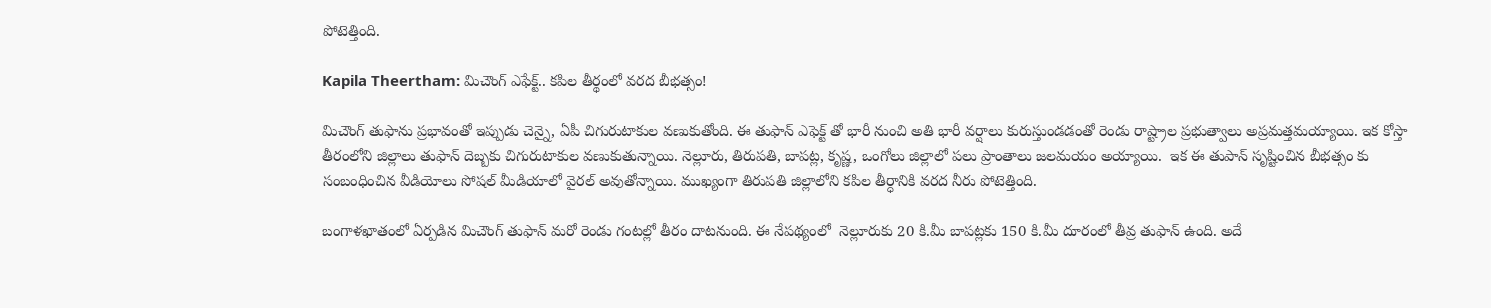పోటెత్తింది.

Kapila Theertham: మిచౌంగ్ ఎఫేక్ట్.. కపిల తీర్థంలో వరద బీభత్సం!

మిచౌంగ్‌ తుఫాను ప్రభావంతో ఇప్పుడు చెన్నై, ఏపీ చిగురుటాకుల వణుకుతోంది. ఈ తుఫాన్ ఎఫెక్ట్ తో భారీ నుంచి అతి భారీ వర్షాలు కురుస్తుండడంతో రెండు రాష్ట్రాల ప్రభుత్వాలు అప్రమత్తమయ్యాయి. ఇక కోస్తా తీరంలోని జిల్లాలు తుఫాన్ దెబ్బకు చిగురుటాకుల వణుకుతున్నాయి. నెల్లూరు, తిరుపతి, బాపట్ల, కృష్ణ, ఒంగోలు జిల్లాలో పలు ప్రాంతాలు జలమయం అయ్యాయి.  ఇక ఈ తుపాన్ సృష్టించిన బీభత్సం కు సంబంధించిన వీడియోలు సోషల్ మీడియాలో వైరల్ అవుతోన్నాయి. ముఖ్యంగా తిరుపతి జిల్లాలోని కపిల తీర్ధానికి వరద నీరు పోటెత్తింది.

బంగాళఖాతంలో ఏర్పడిన మిచౌంగ్ తుఫాన్ మరో రెండు గంటల్లో తీరం దాటనుంది. ఈ నేపథ్యంలో  నెల్లూరుకు 20 కి.మీ బాపట్లకు 150 కి.మీ దూరంలో తీవ్ర తుఫాన్ ఉంది. అదే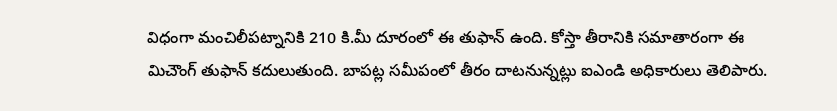విధంగా మంచిలీపట్నానికి 210 కి.మీ దూరంలో ఈ తుఫాన్ ఉంది. కోస్తా తీరానికి సమాతారంగా ఈ మిచౌంగ్ తుఫాన్ కదులుతుంది. బాపట్ల సమీపంలో తీరం దాటనున్నట్లు ఐఎండి అధికారులు తెలిపారు.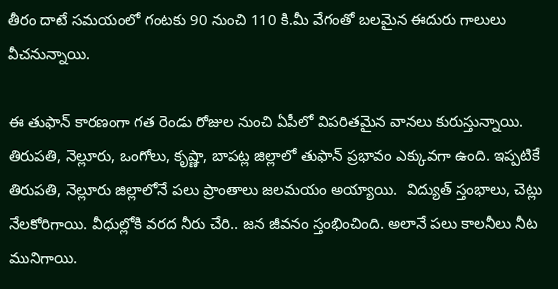తీరం దాటే సమయంలో గంటకు 90 నుంచి 110 కి.మీ వేగంతో బలమైన ఈదురు గాలులు వీచనున్నాయి.

ఈ తుఫాన్ కారణంగా గత రెండు రోజుల నుంచి ఏపీలో విపరితమైన వానలు కురుస్తున్నాయి. తిరుపతి, నెల్లూరు, ఒంగోలు, కృష్ణా, బాపట్ల జిల్లాలో తుఫాన్ ప్రభావం ఎక్కువగా ఉంది. ఇప్పటికే తిరుపతి, నెల్లూరు జిల్లాలోనే పలు ప్రాంతాలు జలమయం అయ్యాయి.  విద్యుత్ స్తంభాలు, చెట్లు నేలకోరిగాయి. వీధుల్లోకి వరద నీరు చేరి.. జన జీవనం స్తంభించింది. అలానే పలు కాలనీలు నీట మునిగాయి.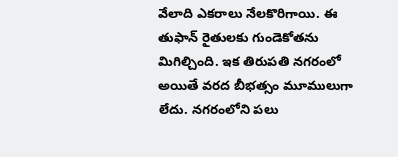వేలాది ఎకరాలు నేలకొరిగాయి. ఈ తుఫాన్ రైతులకు గుండెకోతను మిగిల్చింది. ఇక తిరుపతి నగరంలో అయితే వరద బీభత్సం మూములుగా లేదు. నగరంలోని పలు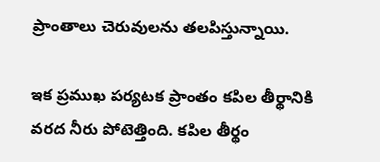ప్రాంతాలు చెరువులను తలపిస్తున్నాయి.

ఇక ప్రముఖ పర్యటక ప్రాంతం కపిల తీర్థానికి వరద నీరు పోటెత్తింది. కపిల తీర్థం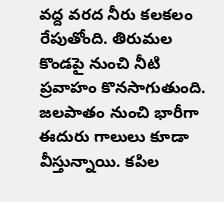వద్ద వరద నీరు కలకలం రేపుతోంది. తిరుమల కొండపై నుంచి నీటి ప్రవాహం కొనసాగుతుంది. జలపాతం నుంచి భారీగా ఈదురు గాలులు కూడా వీస్తున్నాయి. కపిల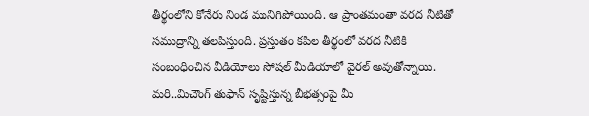తీర్థంలోని కోనేరు నిండ మునిగిపోయింది. ఆ ప్రాంతమంతా వరద నీటితో సముద్రాన్ని తలపిస్తుంది. ప్రస్తుతం కపిల తీర్థంలో వరద నీటికి సంబంధించిన వీడియోలు సోషల్ మీడియాలో వైరల్ అవుతోన్నాయి. మరి..మిచౌంగ్ తుఫాన్ సృష్టిస్తున్న బీభత్సంపై మీ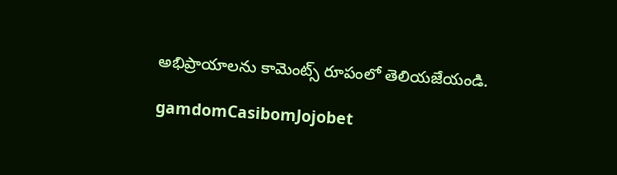అభిప్రాయాలను కామెంట్స్ రూపంలో తెలియజేయండి.

gamdomCasibomJojobet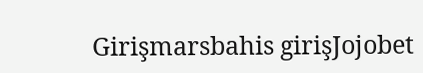Girişmarsbahis girişJojobet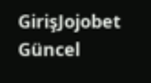GirişJojobet Güncel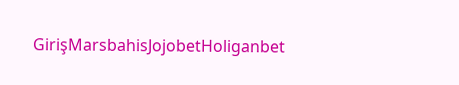GirişMarsbahisJojobetHoliganbet